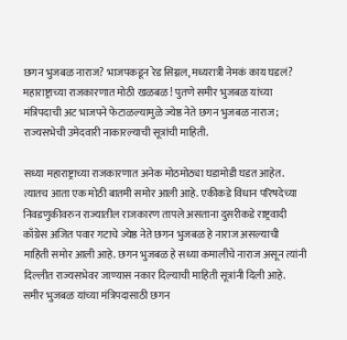छगन भुजबळ नाराज? भाजपकडून रेड सिग्नल, मध्यरात्री नेमकं काय घडलं?
महाराष्ट्राच्या राजकारणात मोठी खळबळ! पुतणे समीर भुजबळ यांच्या मंत्रिपदाची अट भाजपने फेटाळल्यामुळे ज्येष्ठ नेते छगन भुजबळ नाराज; राज्यसभेची उमेदवारी नाकारल्याची सूत्रांची माहिती.

सध्या महाराष्ट्राच्या राजकारणात अनेक मोठमोठ्या घडामोडी घडत आहेत. त्यातच आता एक मोठी बातमी समोर आली आहे. एकीकडे विधान परिषदेच्या निवडणुकीवरुन राज्यातील राजकारण तापले असताना दुसरीकडे राष्ट्रवादी काँग्रेस अजित पवार गटाचे ज्येष्ठ नेते छगन भुजबळ हे नाराज असल्याची माहिती समोर आली आहे. छगन भुजबळ हे सध्या कमालीचे नाराज असून त्यांनी दिल्लीत राज्यसभेवर जाण्यास नकार दिल्याची माहिती सूत्रांनी दिली आहे. समीर भुजबळ यांच्या मंत्रिपदासाठी छगन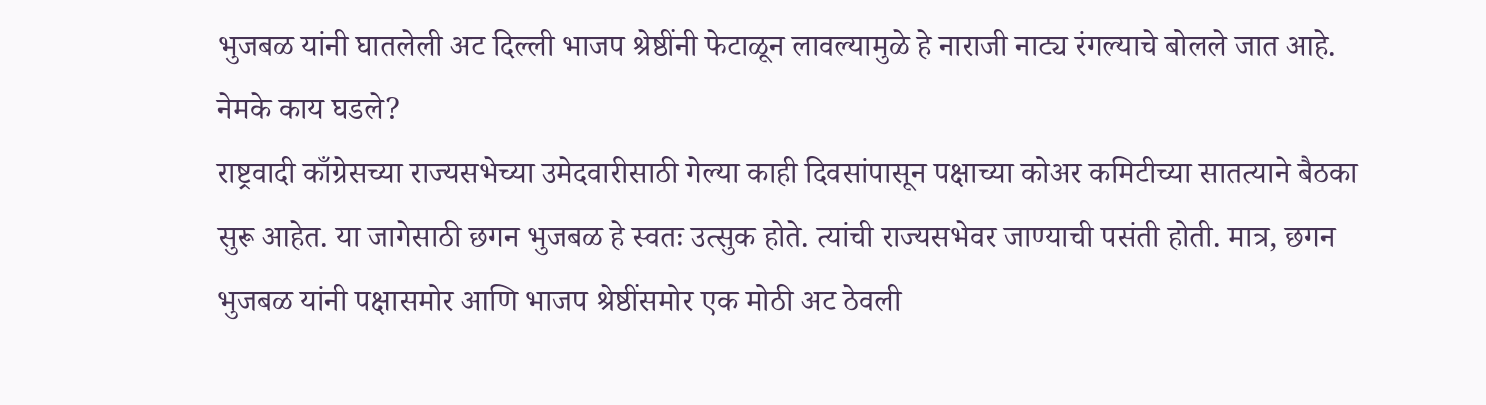भुजबळ यांनी घातलेली अट दिल्ली भाजप श्रेष्ठींनी फेटाळून लावल्यामुळे हे नाराजी नाट्य रंगल्याचे बोलले जात आहे.
नेमके काय घडले?
राष्ट्रवादी काँग्रेसच्या राज्यसभेच्या उमेदवारीसाठी गेल्या काही दिवसांपासून पक्षाच्या कोअर कमिटीच्या सातत्याने बैठका सुरू आहेत. या जागेसाठी छगन भुजबळ हे स्वतः उत्सुक होते. त्यांची राज्यसभेवर जाण्याची पसंती होती. मात्र, छगन भुजबळ यांनी पक्षासमोर आणि भाजप श्रेष्ठींसमोर एक मोठी अट ठेवली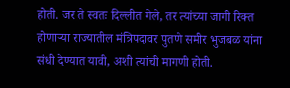होती. जर ते स्वतः दिल्लीत गेले, तर त्यांच्या जागी रिक्त होणाऱ्या राज्यातील मंत्रिपदावर पुतणे समीर भुजबळ यांना संधी देण्यात यावी, अशी त्यांची मागणी होती.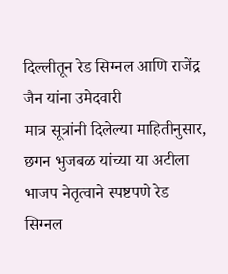दिल्लीतून रेड सिग्नल आणि राजेंद्र जैन यांना उमेदवारी
मात्र सूत्रांनी दिलेल्या माहितीनुसार, छगन भुजबळ यांच्या या अटीला भाजप नेतृत्वाने स्पष्टपणे रेड सिग्नल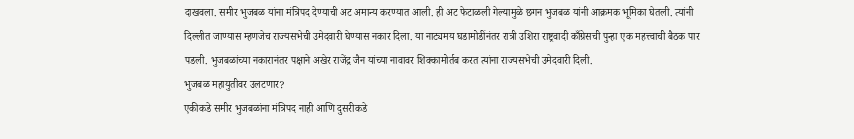दाखवला. समीर भुजबळ यांना मंत्रिपद देण्याची अट अमान्य करण्यात आली. ही अट फेटाळली गेल्यामुळे छगन भुजबळ यांनी आक्रमक भूमिका घेतली. त्यांनी दिल्लीत जाण्यास म्हणजेच राज्यसभेची उमेदवारी घेण्यास नकार दिला. या नाट्यमय घडामोडींनंतर रात्री उशिरा राष्ट्रवादी काँग्रेसची पुन्हा एक महत्त्वाची बैठक पार पडली. भुजबळांच्या नकारानंतर पक्षाने अखेर राजेंद्र जैन यांच्या नावावर शिक्कामोर्तब करत त्यांना राज्यसभेची उमेदवारी दिली.
भुजबळ महायुतीवर उलटणार?
एकीकडे समीर भुजबळांना मंत्रिपद नाही आणि दुसरीकडे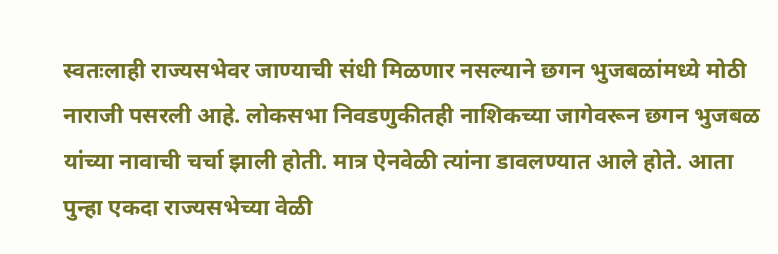स्वतःलाही राज्यसभेवर जाण्याची संधी मिळणार नसल्याने छगन भुजबळांमध्ये मोठी नाराजी पसरली आहे. लोकसभा निवडणुकीतही नाशिकच्या जागेवरून छगन भुजबळ यांच्या नावाची चर्चा झाली होती. मात्र ऐनवेळी त्यांना डावलण्यात आले होते. आता पुन्हा एकदा राज्यसभेच्या वेळी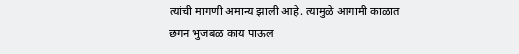त्यांची मागणी अमान्य झाली आहे. त्यामुळे आगामी काळात छगन भुजबळ काय पाऊल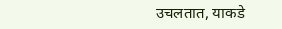उचलतात, याकडे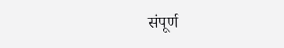संपूर्ण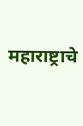महाराष्ट्राचे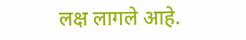लक्ष लागले आहे.